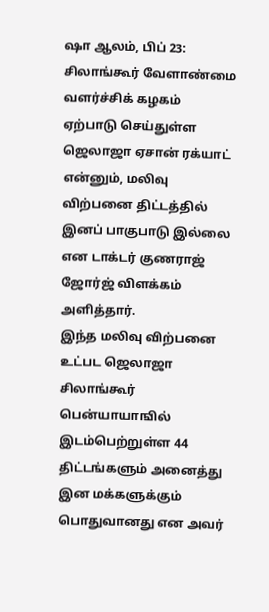ஷா ஆலம், பிப் 23: சிலாங்கூர் வேளாண்மை வளர்ச்சிக் கழகம் ஏற்பாடு செய்துள்ள ஜெலாஜா ஏசான் ரக்யாட் என்னும், மலிவு விற்பனை திட்டத்தில் இனப் பாகுபாடு இல்லை என டாக்டர் குணராஜ் ஜோர்ஜ் விளக்கம் அளித்தார்.
இந்த மலிவு விற்பனை உட்பட ஜெலாஜா சிலாங்கூர் பென்யாயாஙில் இடம்பெற்றுள்ள 44 திட்டங்களும் அனைத்து இன மக்களுக்கும் பொதுவானது என அவர்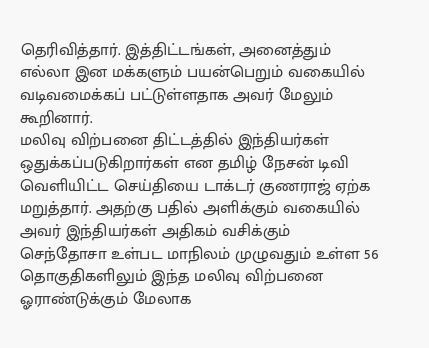தெரிவித்தார். இத்திட்டங்கள், அனைத்தும் எல்லா இன மக்களும் பயன்பெறும் வகையில் வடிவமைக்கப் பட்டுள்ளதாக அவர் மேலும் கூறினார்.
மலிவு விற்பனை திட்டத்தில் இந்தியர்கள் ஒதுக்கப்படுகிறார்கள் என தமிழ் நேசன் டிவி வெளியிட்ட செய்தியை டாக்டர் குணராஜ் ஏற்க மறுத்தார். அதற்கு பதில் அளிக்கும் வகையில் அவர் இந்தியர்கள் அதிகம் வசிக்கும் செந்தோசா உள்பட மாநிலம் முழுவதும் உள்ள 56 தொகுதிகளிலும் இந்த மலிவு விற்பனை ஓராண்டுக்கும் மேலாக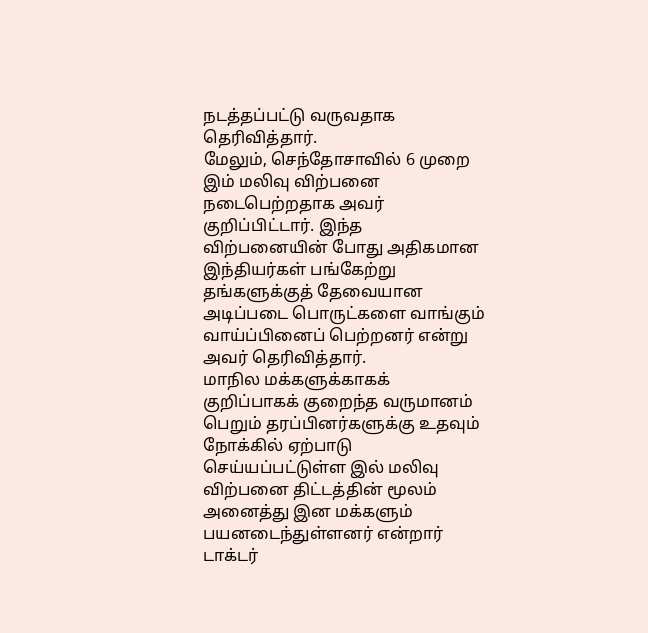நடத்தப்பட்டு வருவதாக தெரிவித்தார்.
மேலும், செந்தோசாவில் 6 முறை இம் மலிவு விற்பனை நடைபெற்றதாக அவர் குறிப்பிட்டார். இந்த விற்பனையின் போது அதிகமான இந்தியர்கள் பங்கேற்று தங்களுக்குத் தேவையான அடிப்படை பொருட்களை வாங்கும் வாய்ப்பினைப் பெற்றனர் என்று அவர் தெரிவித்தார்.
மாநில மக்களுக்காகக் குறிப்பாகக் குறைந்த வருமானம் பெறும் தரப்பினர்களுக்கு உதவும் நோக்கில் ஏற்பாடு செய்யப்பட்டுள்ள இல் மலிவு விற்பனை திட்டத்தின் மூலம் அனைத்து இன மக்களும் பயனடைந்துள்ளனர் என்றார் டாக்டர்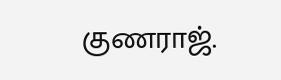குணராஜ்.